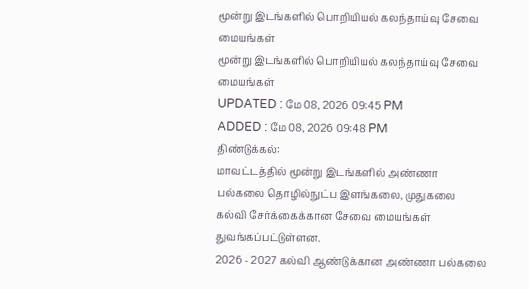மூன்று இடங்களில் பொறியியல் கலந்தாய்வு சேவை மையங்கள்
மூன்று இடங்களில் பொறியியல் கலந்தாய்வு சேவை மையங்கள்
UPDATED : மே 08, 2026 09:45 PM
ADDED : மே 08, 2026 09:48 PM
திண்டுக்கல்:
மாவட்டத்தில் மூன்று இடங்களில் அண்ணா பல்கலை தொழில்நுட்ப இளங்கலை, முதுகலை கல்வி சேர்க்கைக்கான சேவை மையங்கள் துவங்கப்பட்டுள்ளன.
2026 - 2027 கல்வி ஆண்டுக்கான அண்ணா பல்கலை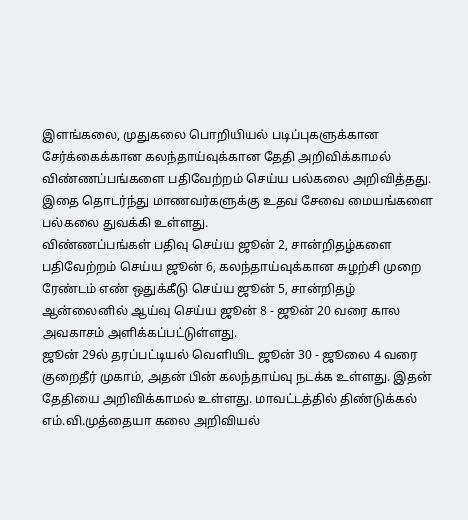இளங்கலை, முதுகலை பொறியியல் படிப்புகளுக்கான சேர்க்கைக்கான கலந்தாய்வுக்கான தேதி அறிவிக்காமல் விண்ணப்பங்களை பதிவேற்றம் செய்ய பல்கலை அறிவித்தது. இதை தொடர்ந்து மாணவர்களுக்கு உதவ சேவை மையங்களை பல்கலை துவக்கி உள்ளது.
விண்ணப்பங்கள் பதிவு செய்ய ஜூன் 2, சான்றிதழ்களை பதிவேற்றம் செய்ய ஜூன் 6, கலந்தாய்வுக்கான சுழற்சி முறை ரேண்டம் எண் ஒதுக்கீடு செய்ய ஜூன் 5, சான்றிதழ் ஆன்லைனில் ஆய்வு செய்ய ஜூன் 8 - ஜூன் 20 வரை கால அவகாசம் அளிக்கப்பட்டுள்ளது.
ஜூன் 29ல் தரப்பட்டியல் வெளியிட ஜூன் 30 - ஜூலை 4 வரை குறைதீர் முகாம், அதன் பின் கலந்தாய்வு நடக்க உள்ளது. இதன் தேதியை அறிவிக்காமல் உள்ளது. மாவட்டத்தில் திண்டுக்கல் எம்.வி.முத்தையா கலை அறிவியல்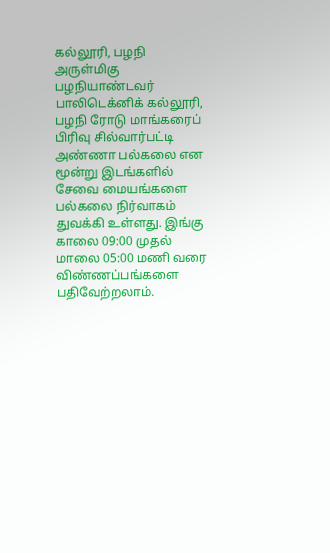கல்லூரி, பழநி அருள்மிகு பழநியாண்டவர் பாலிடெக்னிக் கல்லூரி, பழநி ரோடு மாங்கரைப் பிரிவு சில்வார்பட்டி அண்ணா பல்கலை என மூன்று இடங்களில் சேவை மையங்களை பல்கலை நிர்வாகம் துவக்கி உள்ளது. இங்கு காலை 09:00 முதல் மாலை 05:00 மணி வரை விண்ணப்பங்களை பதிவேற்றலாம்.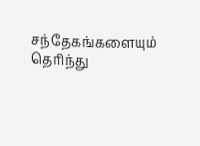சந்தேகங்களையும் தெரிந்து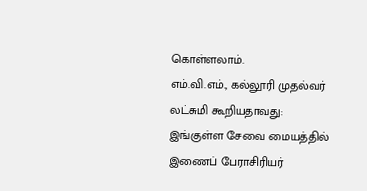கொள்ளலாம்.
எம்.வி.எம்., கல்லூரி முதல்வர் லட்சுமி கூறியதாவது:
இங்குள்ள சேவை மையத்தில் இணைப் பேராசிரியர்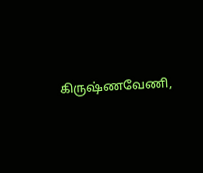கிருஷ்ணவேணி,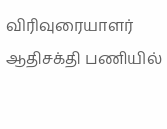விரிவுரையாளர் ஆதிசக்தி பணியில்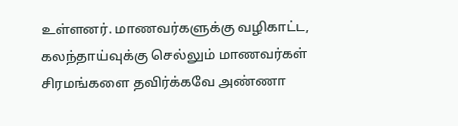உள்ளனர். மாணவர்களுக்கு வழிகாட்ட, கலந்தாய்வுக்கு செல்லும் மாணவர்கள் சிரமங்களை தவிர்க்கவே அண்ணா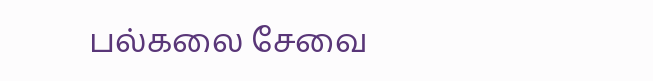பல்கலை சேவை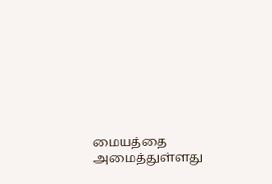மையத்தை அமைத்துள்ளது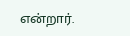என்றார்.